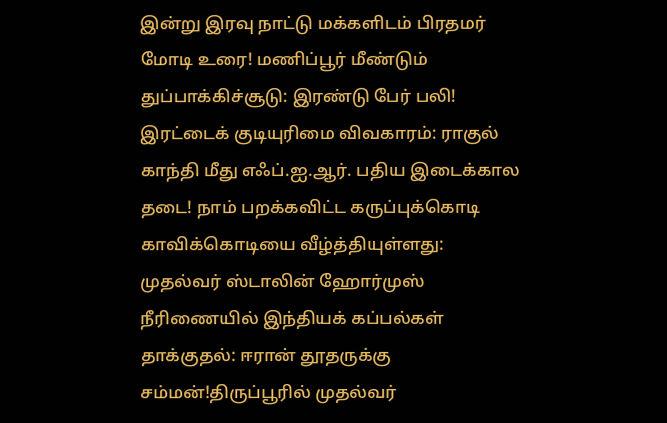இன்று இரவு நாட்டு மக்களிடம் பிரதமர் மோடி உரை! மணிப்பூர் மீண்டும் துப்பாக்கிச்சூடு: இரண்டு பேர் பலி! இரட்டைக் குடியுரிமை விவகாரம்: ராகுல் காந்தி மீது எஃப்.ஐ.ஆர். பதிய இடைக்கால தடை! நாம் பறக்கவிட்ட கருப்புக்கொடி காவிக்கொடியை வீழ்த்தியுள்ளது: முதல்வர் ஸ்டாலின் ஹோர்முஸ் நீரிணையில் இந்தியக் கப்பல்கள் தாக்குதல்: ஈரான் தூதருக்கு சம்மன்!திருப்பூரில் முதல்வர்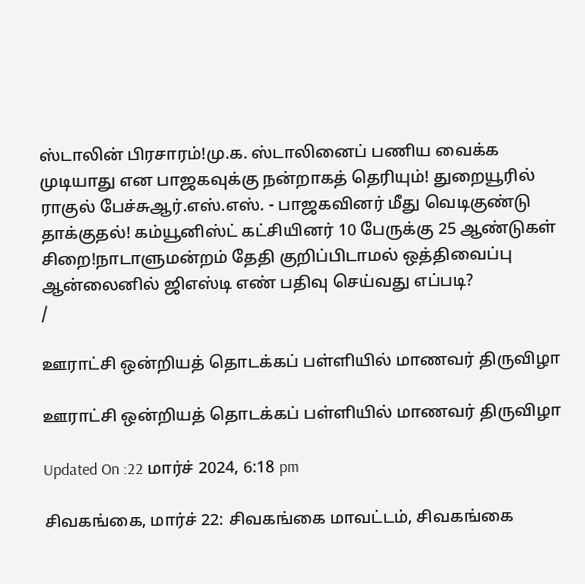ஸ்டாலின் பிரசாரம்!மு.க. ஸ்டாலினைப் பணிய வைக்க முடியாது என பாஜகவுக்கு நன்றாகத் தெரியும்! துறையூரில் ராகுல் பேச்சுஆர்.எஸ்.எஸ். - பாஜகவினர் மீது வெடிகுண்டு தாக்குதல்! கம்யூனிஸ்ட் கட்சியினர் 10 பேருக்கு 25 ஆண்டுகள் சிறை!நாடாளுமன்றம் தேதி குறிப்பிடாமல் ஒத்திவைப்பு ஆன்லைனில் ஜிஎஸ்டி எண் பதிவு செய்வது எப்படி?
/

ஊராட்சி ஒன்றியத் தொடக்கப் பள்ளியில் மாணவர் திருவிழா

ஊராட்சி ஒன்றியத் தொடக்கப் பள்ளியில் மாணவர் திருவிழா

Updated On :22 மார்ச் 2024, 6:18 pm

சிவகங்கை, மார்ச் 22: சிவகங்கை மாவட்டம், சிவகங்கை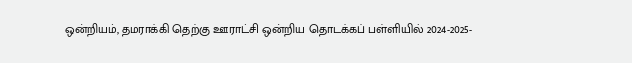ஒன்றியம், தமராக்கி தெற்கு ஊராட்சி ஒன்றிய தொடக்கப் பள்ளியில் 2024-2025-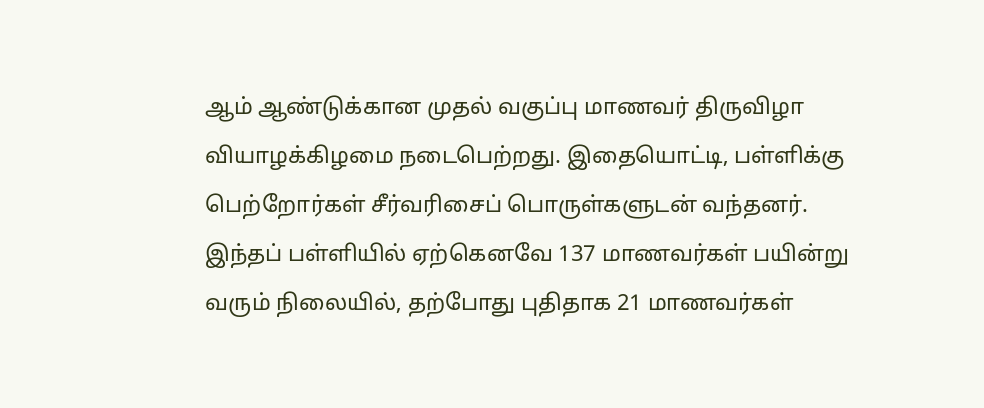ஆம் ஆண்டுக்கான முதல் வகுப்பு மாணவர் திருவிழா வியாழக்கிழமை நடைபெற்றது. இதையொட்டி, பள்ளிக்கு பெற்றோர்கள் சீர்வரிசைப் பொருள்களுடன் வந்தனர். இந்தப் பள்ளியில் ஏற்கெனவே 137 மாணவர்கள் பயின்று வரும் நிலையில், தற்போது புதிதாக 21 மாணவர்கள்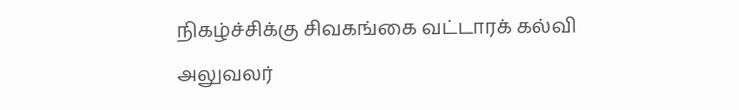நிகழ்ச்சிக்கு சிவகங்கை வட்டாரக் கல்வி அலுவலர்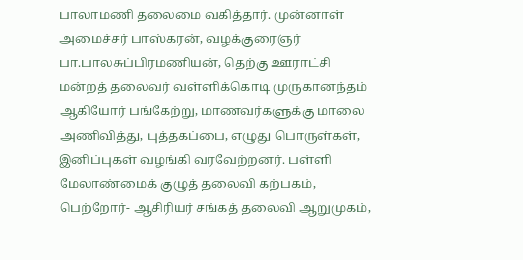பாலாமணி தலைமை வகித்தார். முன்னாள் அமைச்சர் பாஸ்கரன், வழக்குரைஞர் பா.பாலசுப்பிரமணியன், தெற்கு ஊராட்சி மன்றத் தலைவர் வள்ளிக்கொடி முருகானந்தம் ஆகியோர் பங்கேற்று, மாணவர்களுக்கு மாலை அணிவித்து, புத்தகப்பை, எழுது பொருள்கள், இனிப்புகள் வழங்கி வரவேற்றனர். பள்ளி மேலாண்மைக் குழுத் தலைவி கற்பகம், பெற்றோர்- ஆசிரியர் சங்கத் தலைவி ஆறுமுகம்,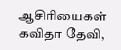ஆசிரியைகள் கவிதா தேவி,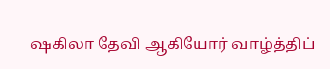ஷகிலா தேவி ஆகியோர் வாழ்த்திப்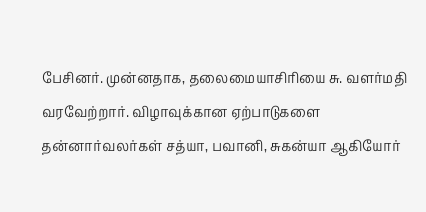பேசினர். முன்னதாக, தலைமையாசிரியை சு. வளர்மதி வரவேற்றார். விழாவுக்கான ஏற்பாடுகளை தன்னார்வலர்கள் சத்யா, பவானி, சுகன்யா ஆகியோர்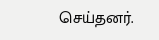செய்தனர்.